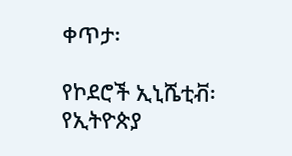ቀጥታ፡

የኮደሮች ኢኒሼቲቭ፡ የኢትዮጵያ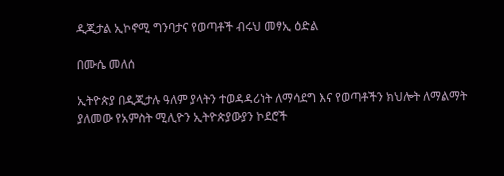ዲጂታል ኢኮኖሚ ግንባታና የወጣቶች ብሩህ መፃኢ ዕድል

በሙሴ መለሰ

ኢትዮጵያ በዲጂታሉ ዓለም ያላትን ተወዳዳሪነት ለማሳደግ እና የወጣቶችን ክህሎት ለማልማት ያለመው የአምስት ሚሊዮን ኢትዮጵያውያን ኮደሮች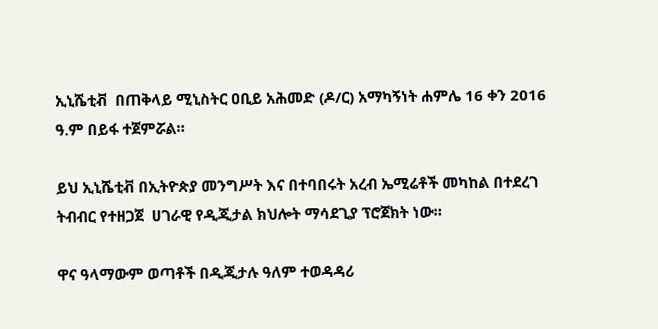ኢኒሼቲቭ  በጠቅላይ ሚኒስትር ዐቢይ አሕመድ (ዶ/ር) አማካኝነት ሐምሌ 16 ቀን 2016 ዓ.ም በይፋ ተጀምሯል።

ይህ ኢኒሼቲቭ በኢትዮጵያ መንግሥት እና በተባበሩት አረብ ኤሚሬቶች መካከል በተደረገ ትብብር የተዘጋጀ  ሀገራዊ የዲጂታል ክህሎት ማሳደጊያ ፕሮጀክት ነው።

ዋና ዓላማውም ወጣቶች በዲጂታሉ ዓለም ተወዳዳሪ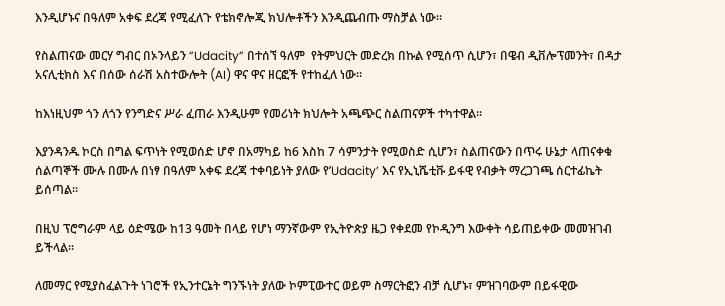እንዲሆኑና በዓለም አቀፍ ደረጃ የሚፈለጉ የቴክኖሎጂ ክህሎቶችን እንዲጨብጡ ማስቻል ነው።

የስልጠናው መርሃ ግብር በኦንላይን ”Udacity” በተሰኘ ዓለም  የትምህርት መድረክ በኩል የሚሰጥ ሲሆን፣ በዌብ ዲቨሎፕመንት፣ በዳታ አናሊቲክስ እና በሰው ሰራሽ አስተውሎት (AI) ዋና ዋና ዘርፎች የተከፈለ ነው።

ከእነዚህም ጎን ለጎን የንግድና ሥራ ፈጠራ እንዲሁም የመሪነት ክህሎት አጫጭር ስልጠናዎች ተካተዋል።

እያንዳንዱ ኮርስ በግል ፍጥነት የሚወሰድ ሆኖ በአማካይ ከ6 እስከ 7 ሳምንታት የሚወስድ ሲሆን፣ ስልጠናውን በጥሩ ሁኔታ ላጠናቀቁ ሰልጣኞች ሙሉ በሙሉ በነፃ በዓለም አቀፍ ደረጃ ተቀባይነት ያለው የ’Udacity’ እና የኢኒሼቲቩ ይፋዊ የብቃት ማረጋገጫ ሰርተፊኬት ይሰጣል።

በዚህ ፕሮግራም ላይ ዕድሜው ከ13 ዓመት በላይ የሆነ ማንኛውም የኢትዮጵያ ዜጋ የቀደመ የኮዲንግ እውቀት ሳይጠይቀው መመዝገብ ይችላል።

ለመማር የሚያስፈልጉት ነገሮች የኢንተርኔት ግንኙነት ያለው ኮምፒውተር ወይም ስማርትፎን ብቻ ሲሆኑ፣ ምዝገባውም በይፋዊው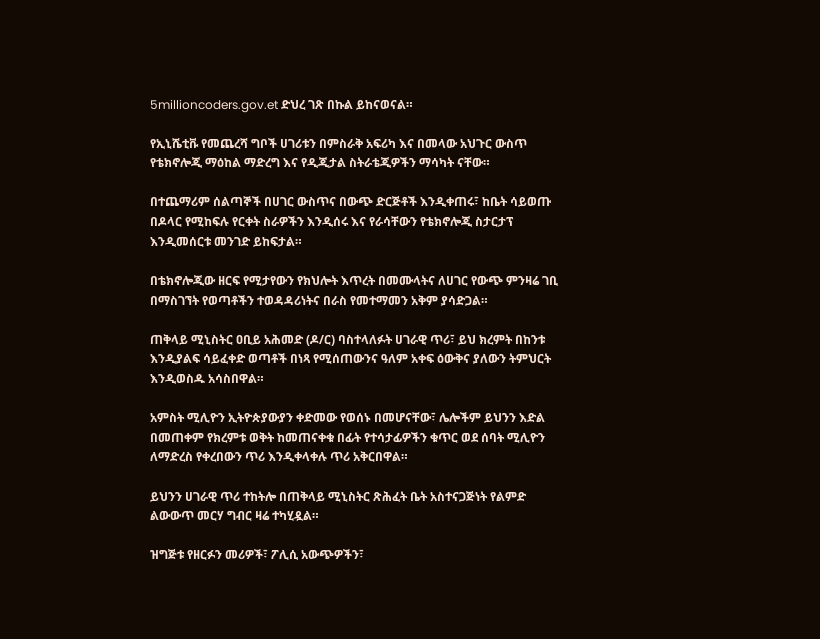5millioncoders.gov.et ድህረ ገጽ በኩል ይከናወናል።

የኢኒሼቲቩ የመጨረሻ ግቦች ሀገሪቱን በምስራቅ አፍሪካ እና በመላው አህጉር ውስጥ የቴክኖሎጂ ማዕከል ማድረግ እና የዲጂታል ስትራቴጂዎችን ማሳካት ናቸው።

በተጨማሪም ሰልጣኞች በሀገር ውስጥና በውጭ ድርጅቶች እንዲቀጠሩ፣ ከቤት ሳይወጡ በዶላር የሚከፍሉ የርቀት ስራዎችን እንዲሰሩ እና የራሳቸውን የቴክኖሎጂ ስታርታፕ እንዲመሰርቱ መንገድ ይከፍታል።

በቴክኖሎጂው ዘርፍ የሚታየውን የክህሎት እጥረት በመሙላትና ለሀገር የውጭ ምንዛሬ ገቢ በማስገኘት የወጣቶችን ተወዳዳሪነትና በራስ የመተማመን አቅም ያሳድጋል።

ጠቅላይ ሚኒስትር ዐቢይ አሕመድ (ዶ/ር) ባስተላለፉት ሀገራዊ ጥሪ፣ ይህ ክረምት በከንቱ እንዲያልፍ ሳይፈቀድ ወጣቶች በነጻ የሚሰጠውንና ዓለም አቀፍ ዕውቅና ያለውን ትምህርት እንዲወስዱ አሳስበዋል።

አምስት ሚሊዮን ኢትዮጵያውያን ቀድመው የወሰኑ በመሆናቸው፣ ሌሎችም ይህንን እድል በመጠቀም የክረምቱ ወቅት ከመጠናቀቁ በፊት የተሳታፊዎችን ቁጥር ወደ ሰባት ሚሊዮን ለማድረስ የቀረበውን ጥሪ እንዲቀላቀሉ ጥሪ አቅርበዋል።

ይህንን ሀገራዊ ጥሪ ተከትሎ በጠቅላይ ሚኒስትር ጽሕፈት ቤት አስተናጋጅነት የልምድ ልውውጥ መርሃ ግብር ዛሬ ተካሂዷል።

ዝግጅቱ የዘርፉን መሪዎች፣ ፖሊሲ አውጭዎችን፣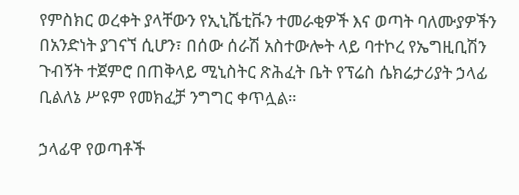የምስክር ወረቀት ያላቸውን የኢኒሼቲቩን ተመራቂዎች እና ወጣት ባለሙያዎችን በአንድነት ያገናኘ ሲሆን፣ በሰው ሰራሽ አስተውሎት ላይ ባተኮረ የኤግዚቢሽን ጉብኝት ተጀምሮ በጠቅላይ ሚኒስትር ጽሕፈት ቤት የፕሬስ ሴክሬታሪያት ኃላፊ ቢልለኔ ሥዩም የመክፈቻ ንግግር ቀጥሏል።

ኃላፊዋ የወጣቶች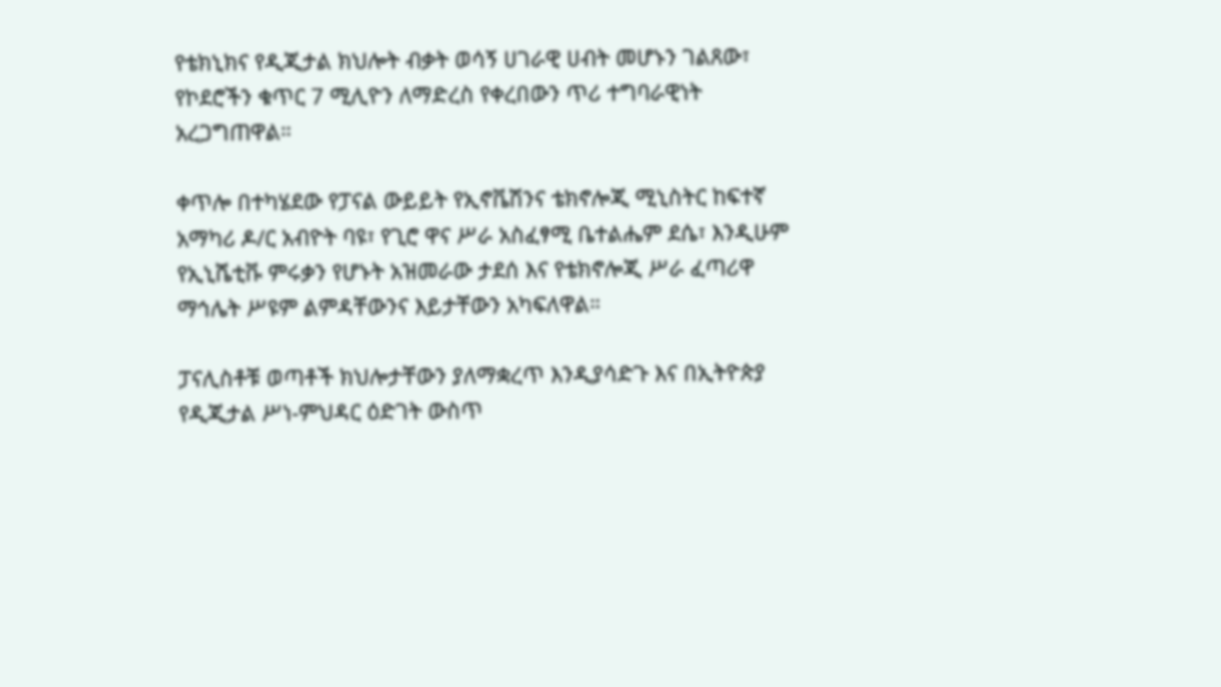የቴክኒክና የዲጂታል ክህሎት ብቃት ወሳኝ ሀገራዊ ሀብት መሆኑን ገልጸው፣ የኮደሮችን ቁጥር 7 ሚሊዮን ለማድረስ የቀረበውን ጥሪ ተግባራዊነት አረጋግጠዋል።

ቀጥሎ በተካሄደው የፓናል ውይይት የኢኖቬሽንና ቴክኖሎጂ ሚኒስትር ከፍተኛ አማካሪ ዶ/ር አብዮት ባዩ፣ የጊሮ ዋና ሥራ አስፈፃሚ ቤተልሔም ደሴ፣ እንዲሁም የኢኒሼቲቩ ምሩቃን የሆኑት አዝመራው ታደሰ እና የቴክኖሎጂ ሥራ ፈጣሪዋ ማኅሌት ሥዩም ልምዳቸውንና እይታቸውን አካፍለዋል።

ፓናሊስቶቹ ወጣቶች ክህሎታቸውን ያለማቋረጥ እንዲያሳድጉ እና በኢትዮጵያ የዲጂታል ሥነ-ምህዳር ዕድገት ውስጥ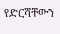የድርሻቸውን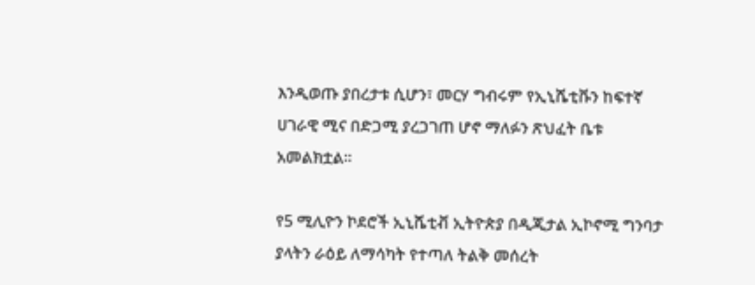እንዲወጡ ያበረታቱ ሲሆን፣ መርሃ ግብሩም የኢኒሼቲቩን ከፍተኛ ሀገራዊ ሚና በድጋሚ ያረጋገጠ ሆኖ ማለፉን ጽህፈት ቤቱ አመልክቷል።

የ5 ሚሊዮን ኮደሮች ኢኒሼቲቭ ኢትዮጵያ በዲጂታል ኢኮኖሚ ግንባታ ያላትን ራዕይ ለማሳካት የተጣለ ትልቅ መሰረት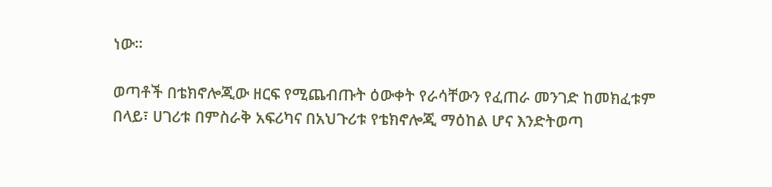ነው።

ወጣቶች በቴክኖሎጂው ዘርፍ የሚጨብጡት ዕውቀት የራሳቸውን የፈጠራ መንገድ ከመክፈቱም በላይ፣ ሀገሪቱ በምስራቅ አፍሪካና በአህጉሪቱ የቴክኖሎጂ ማዕከል ሆና እንድትወጣ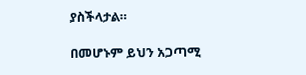ያስችላታል።

በመሆኑም ይህን አጋጣሚ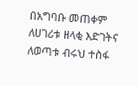በአግባቡ መጠቀም ለሀገሪቱ ዘላቂ እድገትና ለወጣቱ ብሩህ ተስፋ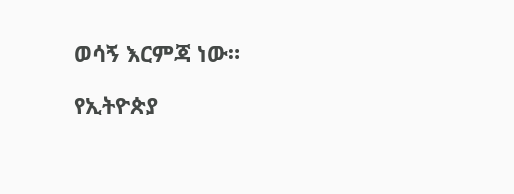ወሳኝ እርምጃ ነው።

የኢትዮጵያ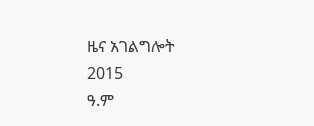ዜና አገልግሎት
2015
ዓ.ም